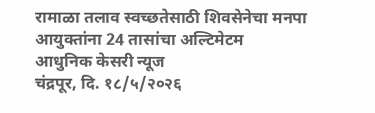रामाळा तलाव स्वच्छतेसाठी शिवसेनेचा मनपा आयुक्तांना 24 तासांचा अल्टिमेटम
आधुनिक केसरी न्यूज
चंद्रपूर, दि. १८/५/२०२६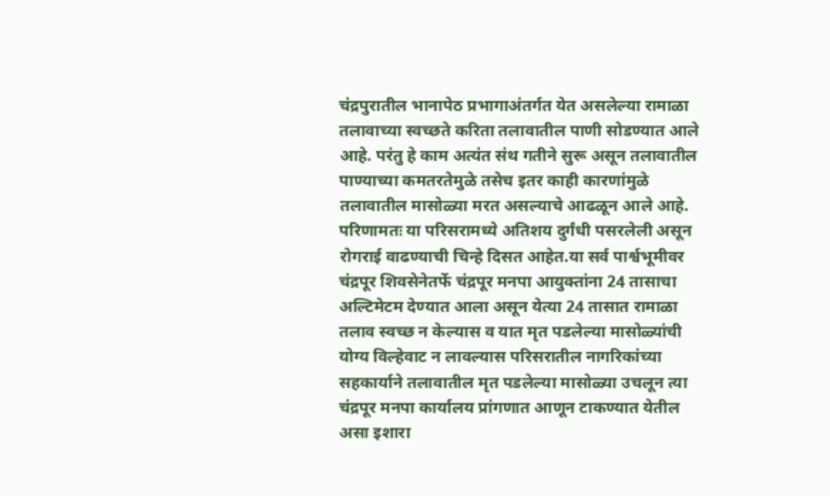चंद्रपुरातील भानापेठ प्रभागाअंतर्गत येत असलेल्या रामाळा तलावाच्या स्वच्छते करिता तलावातील पाणी सोडण्यात आले आहे. परंतु हे काम अत्यंत संथ गतीने सुरू असून तलावातील पाण्याच्या कमतरतेमुळे तसेच इतर काही कारणांमुळे तलावातील मासोळ्या मरत असल्याचे आढळून आले आहे. परिणामतः या परिसरामध्ये अतिशय दुर्गंधी पसरलेली असून रोगराई वाढण्याची चिन्हे दिसत आहेत.या सर्व पार्श्वभूमीवर चंद्रपूर शिवसेनेतर्फे चंद्रपूर मनपा आयुक्तांना 24 तासाचा अल्टिमेटम देण्यात आला असून येत्या 24 तासात रामाळा तलाव स्वच्छ न केल्यास व यात मृत पडलेल्या मासोळ्यांची योग्य विल्हेवाट न लावल्यास परिसरातील नागरिकांच्या सहकार्याने तलावातील मृत पडलेल्या मासोळ्या उचलून त्या चंद्रपूर मनपा कार्यालय प्रांगणात आणून टाकण्यात येतील असा इशारा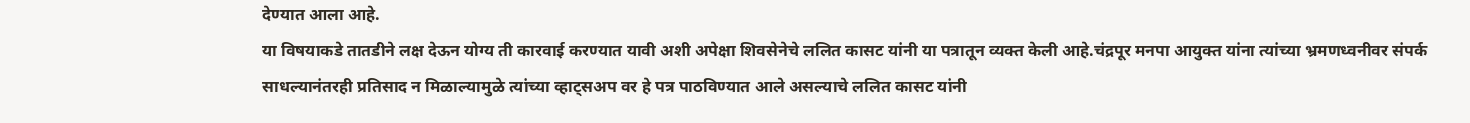देण्यात आला आहे.
या विषयाकडे तातडीने लक्ष देऊन योग्य ती कारवाई करण्यात यावी अशी अपेक्षा शिवसेनेचे ललित कासट यांनी या पत्रातून व्यक्त केली आहे.चंद्रपूर मनपा आयुक्त यांना त्यांच्या भ्रमणध्वनीवर संपर्क साधल्यानंतरही प्रतिसाद न मिळाल्यामुळे त्यांच्या व्हाट्सअप वर हे पत्र पाठविण्यात आले असल्याचे ललित कासट यांनी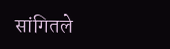सांगितले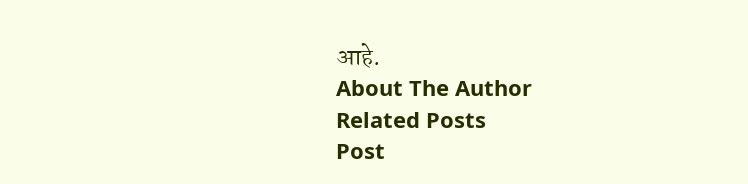आहे.
About The Author
Related Posts
Post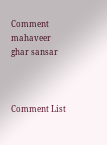Comment
mahaveer ghar sansar



Comment List